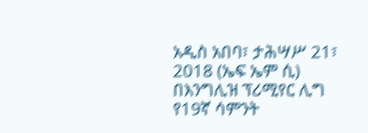አዲስ አበባ፣ ታሕሣሥ 21፣ 2018 (ኤፍ ኤም ሲ) በእንግሊዝ ፕሪሚየር ሊግ የ19ኛ ሳምንት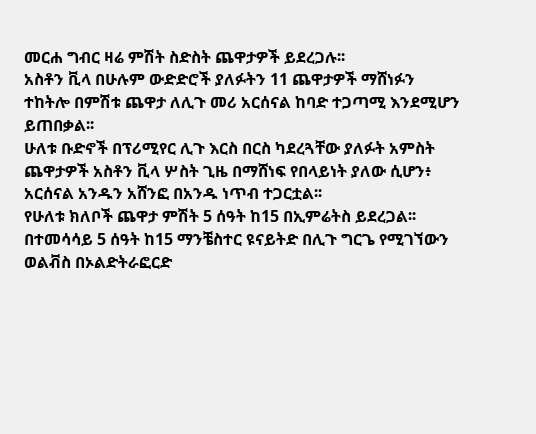መርሐ ግብር ዛሬ ምሽት ስድስት ጨዋታዎች ይደረጋሉ፡፡
አስቶን ቪላ በሁሉም ውድድሮች ያለፉትን 11 ጨዋታዎች ማሸነፉን ተከትሎ በምሽቱ ጨዋታ ለሊጉ መሪ አርሰናል ከባድ ተጋጣሚ እንደሚሆን ይጠበቃል፡፡
ሁለቱ ቡድኖች በፕሪሚየር ሊጉ እርስ በርስ ካደረጓቸው ያለፉት አምስት ጨዋታዎች አስቶን ቪላ ሦስት ጊዜ በማሸነፍ የበላይነት ያለው ሲሆን፥ አርሰናል አንዱን አሸንፎ በአንዱ ነጥብ ተጋርቷል፡፡
የሁለቱ ክለቦች ጨዋታ ምሽት 5 ሰዓት ከ15 በኢምሬትስ ይደረጋል፡፡
በተመሳሳይ 5 ሰዓት ከ15 ማንቼስተር ዩናይትድ በሊጉ ግርጌ የሚገኘውን ወልቭስ በኦልድትራፎርድ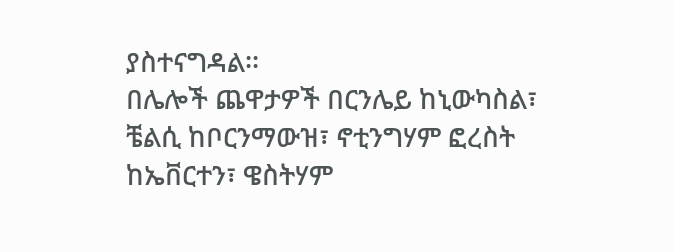ያስተናግዳል፡፡
በሌሎች ጨዋታዎች በርንሌይ ከኒውካስል፣ ቼልሲ ከቦርንማውዝ፣ ኖቲንግሃም ፎረስት ከኤቨርተን፣ ዌስትሃም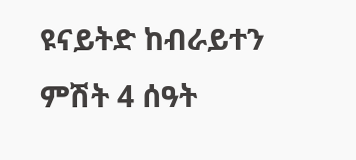ዩናይትድ ከብራይተን ምሽት 4 ሰዓት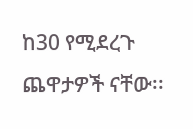ከ30 የሚደረጉ ጨዋታዎች ናቸው፡፡